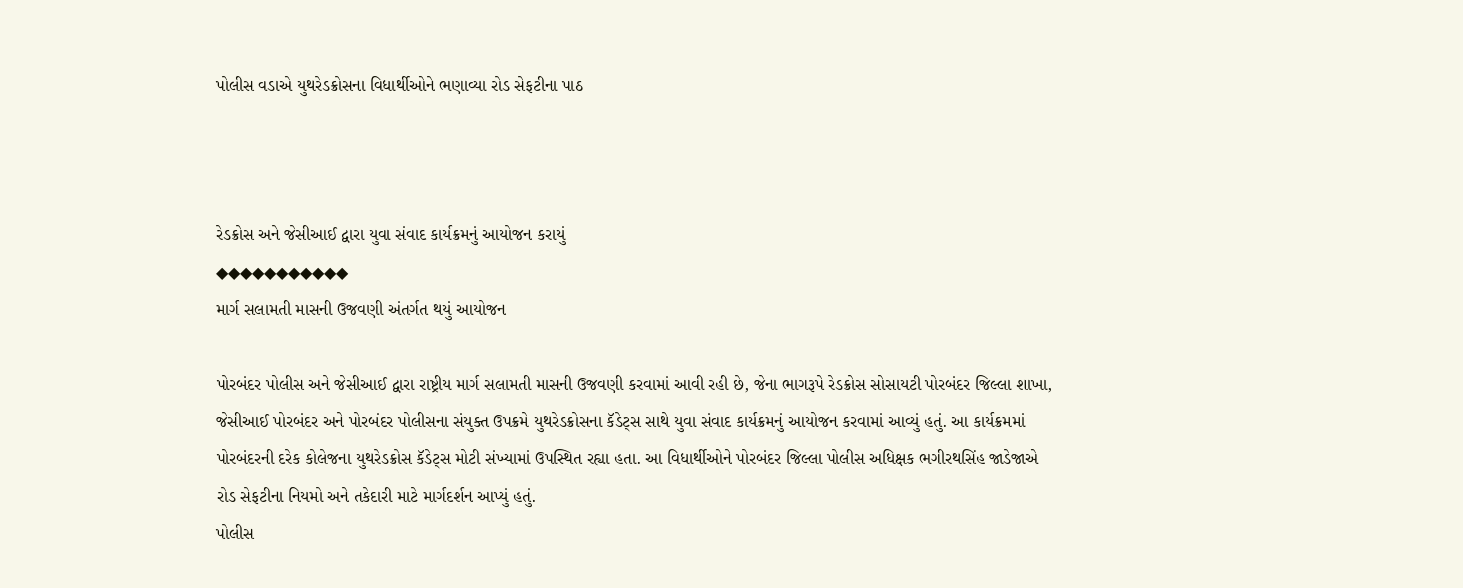પોલીસ વડાએ યુથરેડક્રોસના વિધાર્થીઓને ભણાવ્યા રોડ સેફટીના પાઠ



રેડક્રોસ અને જેસીઆઈ દ્વારા યુવા સંવાદ કાર્યક્રમનું આયોજન કરાયું
◆◆◆◆◆◆◆◆◆◆◆
માર્ગ સલામતી માસની ઉજવણી અંતર્ગત થયું આયોજન

પોરબંદર પોલીસ અને જેસીઆઈ દ્વારા રાષ્ટ્રીય માર્ગ સલામતી માસની ઉજવણી કરવામાં આવી રહી છે, જેના ભાગરૂપે રેડક્રોસ સોસાયટી પોરબંદર જિલ્લા શાખા, જેસીઆઈ પોરબંદર અને પોરબંદર પોલીસના સંયુક્ત ઉપક્રમે યુથરેડક્રોસના કૅડેટ્સ સાથે યુવા સંવાદ કાર્યક્રમનું આયોજન કરવામાં આવ્યું હતું. આ કાર્યક્રમમાં પોરબંદરની દરેક કોલેજના યુથરેડક્રોસ કૅડેટ્સ મોટી સંખ્યામાં ઉપસ્થિત રહ્યા હતા. આ વિધાર્થીઓને પોરબંદર જિલ્લા પોલીસ અધિક્ષક ભગીરથસિંહ જાડેજાએ રોડ સેફટીના નિયમો અને તકેદારી માટે માર્ગદર્શન આપ્યું હતું.
પોલીસ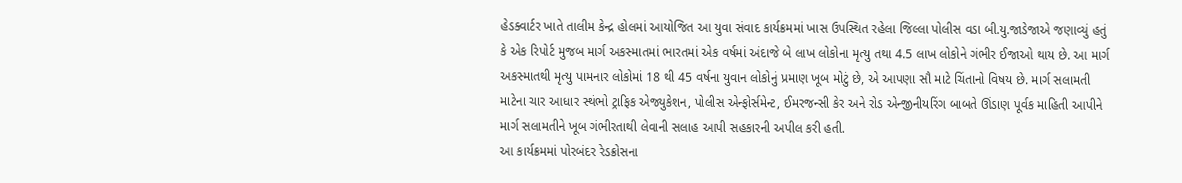હેડક્વાર્ટર ખાતે તાલીમ કેન્દ્ર હોલમાં આયોજિત આ યુવા સંવાદ કાર્યક્રમમાં ખાસ ઉપસ્થિત રહેલા જિલ્લા પોલીસ વડા બી.યુ.જાડેજાએ જણાવ્યું હતું કે એક રિપોર્ટ મુજબ માર્ગ અકસ્માતમાં ભારતમાં એક વર્ષમાં અંદાજે બે લાખ લોકોના મૃત્યુ તથા 4.5 લાખ લોકોને ગંભીર ઈજાઓ થાય છે. આ માર્ગ અકસ્માતથી મૃત્યુ પામનાર લોકોમાં 18 થી 45 વર્ષના યુવાન લોકોનું પ્રમાણ ખૂબ મોટું છે, એ આપણા સૌ માટે ચિંતાનો વિષય છે. માર્ગ સલામતી માટેના ચાર આધાર સ્થંભો ટ્રાફિક એજ્યુકેશન, પોલીસ એન્ફોર્સમેન્ટ, ઈમરજન્સી કેર અને રોડ એન્જીનીયરિંગ બાબતે ઊંડાણ પૂર્વક માહિતી આપીને માર્ગ સલામતીને ખૂબ ગંભીરતાથી લેવાની સલાહ આપી સહકારની અપીલ કરી હતી.
આ કાર્યક્રમમાં પોરબંદર રેડક્રોસના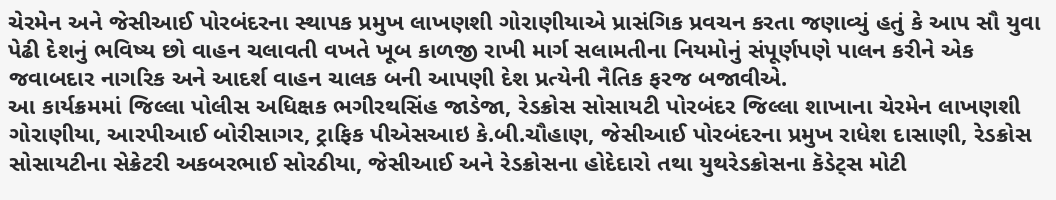ચેરમેન અને જેસીઆઈ પોરબંદરના સ્થાપક પ્રમુખ લાખણશી ગોરાણીયાએ પ્રાસંગિક પ્રવચન કરતા જણાવ્યું હતું કે આપ સૌ યુવા પેઢી દેશનું ભવિષ્ય છો વાહન ચલાવતી વખતે ખૂબ કાળજી રાખી માર્ગ સલામતીના નિયમોનું સંપૂર્ણપણે પાલન કરીને એક જવાબદાર નાગરિક અને આદર્શ વાહન ચાલક બની આપણી દેશ પ્રત્યેની નૈતિક ફરજ બજાવીએ.
આ કાર્યક્રમમાં જિલ્લા પોલીસ અધિક્ષક ભગીરથસિંહ જાડેજા, રેડક્રોસ સોસાયટી પોરબંદર જિલ્લા શાખાના ચેરમેન લાખણશી ગોરાણીયા, આરપીઆઈ બોરીસાગર, ટ્રાફિક પીએસઆઇ કે.બી.ચૌહાણ, જેસીઆઈ પોરબંદરના પ્રમુખ રાધેશ દાસાણી, રેડક્રોસ સોસાયટીના સેક્રેટરી અકબરભાઈ સોરઠીયા, જેસીઆઈ અને રેડક્રોસના હોદેદારો તથા યુથરેડક્રોસના કૅડેટ્સ મોટી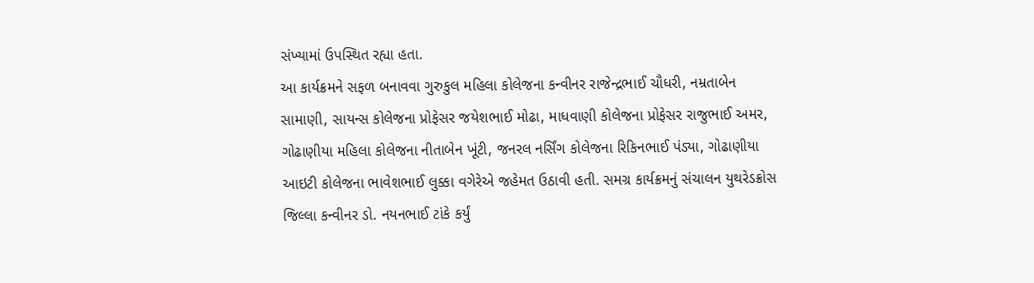સંખ્યામાં ઉપસ્થિત રહ્યા હતા.
આ કાર્યક્રમને સફળ બનાવવા ગુરુકુલ મહિલા કોલેજના કન્વીનર રાજેન્દ્રભાઈ ચૌધરી, નમ્રતાબેન સામાણી, સાયન્સ કોલેજના પ્રોફેસર જયેશભાઈ મોઢા, માધવાણી કોલેજના પ્રોફેસર રાજુભાઈ અમર, ગોઢાણીયા મહિલા કોલેજના નીતાબેન ખૂંટી, જનરલ નર્સિંગ કોલેજના રિકિનભાઈ પંડ્યા, ગોઢાણીયા આઇટી કોલેજના ભાવેશભાઈ લુક્કા વગેરેએ જહેમત ઉઠાવી હતી. સમગ્ર કાર્યક્રમનું સંચાલન યુથરેડક્રોસ જિલ્લા કન્વીનર ડો. નયનભાઈ ટાંકે કર્યું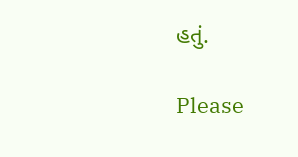હતું.

Please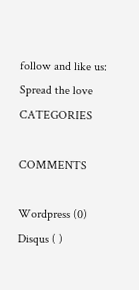follow and like us:
Spread the love
CATEGORIES

COMMENTS

Wordpress (0)
Disqus ( )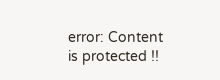error: Content is protected !!